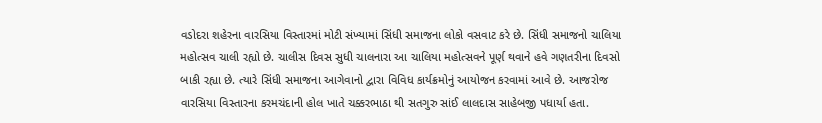વડોદરા શહેરના વારસિયા વિસ્તારમાં મોટી સંખ્યામાં સિંધી સમાજના લોકો વસવાટ કરે છે. સિંધી સમાજનો ચાલિયા મહોત્સવ ચાલી રહ્યો છે. ચાલીસ દિવસ સુધી ચાલનારા આ ચાલિયા મહોત્સવને પૂર્ણ થવાને હવે ગણતરીના દિવસો બાકી રહ્યા છે. ત્યારે સિંધી સમાજના આગેવાનો દ્વારા વિવિધ કાર્યક્રમોનું આયોજન કરવામાં આવે છે. આજરોજ વારસિયા વિસ્તારના કરમચંદાની હોલ ખાતે ચક્કરભાઠા થી સતગુરુ સાંઈ લાલદાસ સાહેબજી પધાર્યા હતા.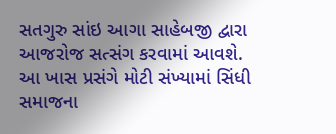સતગુરુ સાંઇ આગા સાહેબજી દ્વારા આજરોજ સત્સંગ કરવામાં આવશે. આ ખાસ પ્રસંગે મોટી સંખ્યામાં સિંધી સમાજના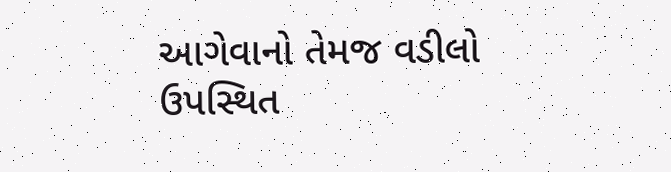આગેવાનો તેમજ વડીલો ઉપસ્થિત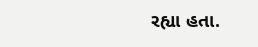રહ્યા હતા.